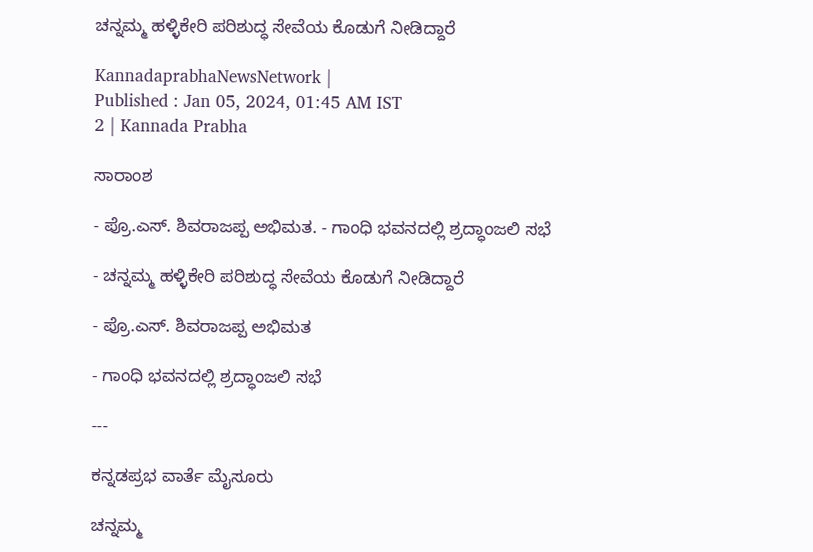ಚನ್ನಮ್ಮ ಹಳ್ಳಿಕೇರಿ ಪರಿಶುದ್ಧ ಸೇವೆಯ ಕೊಡುಗೆ ನೀಡಿದ್ದಾರೆ

KannadaprabhaNewsNetwork |
Published : Jan 05, 2024, 01:45 AM IST
2 | Kannada Prabha

ಸಾರಾಂಶ

- ಪ್ರೊ.ಎಸ್‌. ಶಿವರಾಜಪ್ಪ ಅಭಿಮತ. - ಗಾಂಧಿ ಭವನದಲ್ಲಿ ಶ್ರದ್ಧಾಂಜಲಿ ಸಭೆ

- ಚನ್ನಮ್ಮ ಹಳ್ಳಿಕೇರಿ ಪರಿಶುದ್ಧ ಸೇವೆಯ ಕೊಡುಗೆ ನೀಡಿದ್ದಾರೆ

- ಪ್ರೊ.ಎಸ್‌. ಶಿವರಾಜಪ್ಪ ಅಭಿಮತ

- ಗಾಂಧಿ ಭವನದಲ್ಲಿ ಶ್ರದ್ಧಾಂಜಲಿ ಸಭೆ

---

ಕನ್ನಡಪ್ರಭ ವಾರ್ತೆ ಮೈಸೂರು

ಚನ್ನಮ್ಮ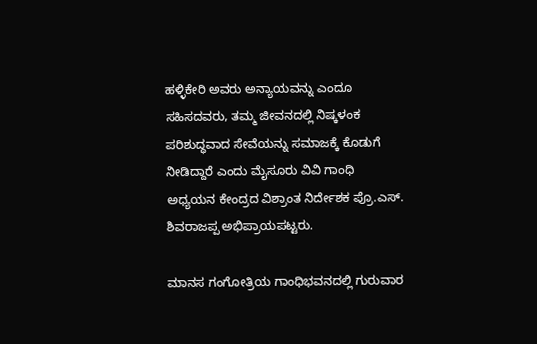ಹಳ್ಳಿಕೇರಿ ಅವರು ಅನ್ಯಾಯವನ್ನು ಎಂದೂ ಸಹಿಸದವರು, ತಮ್ಮ ಜೀವನದಲ್ಲಿ ನಿಷ್ಕಳಂಕ ಪರಿಶುದ್ಧವಾದ ಸೇವೆಯನ್ನು ಸಮಾಜಕ್ಕೆ ಕೊಡುಗೆ ನೀಡಿದ್ದಾರೆ ಎಂದು ಮೈಸೂರು ವಿವಿ ಗಾಂಧಿ ಅಧ್ಯಯನ ಕೇಂದ್ರದ ವಿಶ್ರಾಂತ ನಿರ್ದೇಶಕ ಪ್ರೊ.ಎಸ್‌. ಶಿವರಾಜಪ್ಪ ಅಭಿಪ್ರಾಯಪಟ್ಟರು.

ಮಾನಸ ಗಂಗೋತ್ರಿಯ ಗಾಂಧಿಭವನದಲ್ಲಿ ಗುರುವಾರ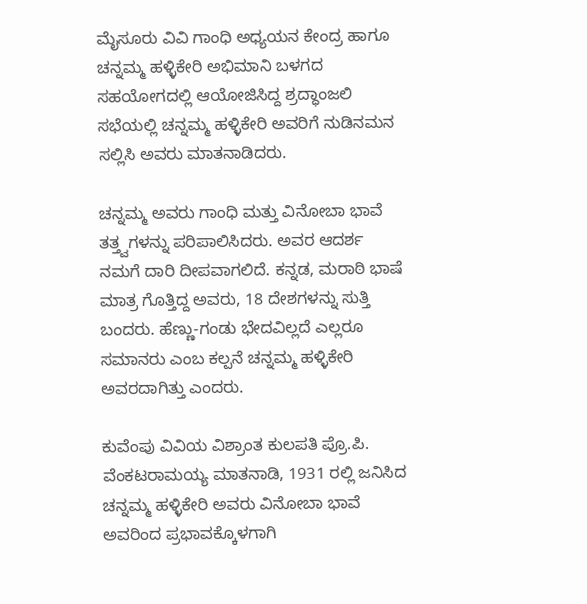ಮೈಸೂರು ವಿವಿ ಗಾಂಧಿ ಅಧ್ಯಯನ ಕೇಂದ್ರ ಹಾಗೂ ಚನ್ನಮ್ಮ ಹಳ್ಳಿಕೇರಿ ಅಭಿಮಾನಿ ಬಳಗದ ಸಹಯೋಗದಲ್ಲಿ ಆಯೋಜಿಸಿದ್ದ ಶ್ರದ್ಧಾಂಜಲಿ ಸಭೆಯಲ್ಲಿ ಚನ್ನಮ್ಮ ಹಳ್ಳಿಕೇರಿ ಅವರಿಗೆ ನುಡಿನಮನ ಸಲ್ಲಿಸಿ ಅವರು ಮಾತನಾಡಿದರು.

ಚನ್ನಮ್ಮ ಅವರು ಗಾಂಧಿ ಮತ್ತು ವಿನೋಬಾ ಭಾವೆ ತತ್ತ್ವಗಳನ್ನು ಪರಿಪಾಲಿಸಿದರು. ಅವರ ಆದರ್ಶ ನಮಗೆ ದಾರಿ ದೀಪವಾಗಲಿದೆ. ಕನ್ನಡ, ಮರಾಠಿ ಭಾಷೆ ಮಾತ್ರ ಗೊತ್ತಿದ್ದ ಅವರು, 18 ದೇಶಗಳನ್ನು ಸುತ್ತಿ ಬಂದರು. ಹೆಣ್ಣು-ಗಂಡು ಭೇದವಿಲ್ಲದೆ ಎಲ್ಲರೂ ಸಮಾನರು ಎಂಬ ಕಲ್ಪನೆ ಚನ್ನಮ್ಮ ಹಳ್ಳಿಕೇರಿ ಅವರದಾಗಿತ್ತು ಎಂದರು.

ಕುವೆಂಪು ವಿವಿಯ ವಿಶ್ರಾಂತ ಕುಲಪತಿ ಪ್ರೊ.ಪಿ. ವೆಂಕಟರಾಮಯ್ಯ ಮಾತನಾಡಿ, 1931 ರಲ್ಲಿ ಜನಿಸಿದ ಚನ್ನಮ್ಮ ಹಳ್ಳಿಕೇರಿ ಅವರು ವಿನೋಬಾ ಭಾವೆ ಅವರಿಂದ ಪ್ರಭಾವಕ್ಕೊಳಗಾಗಿ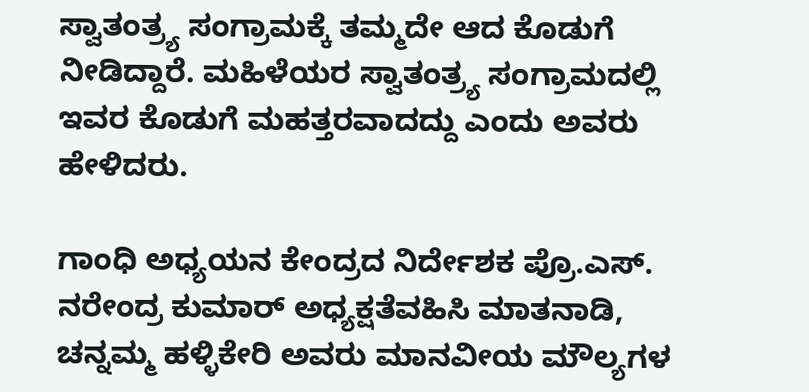ಸ್ವಾತಂತ್ರ್ಯ ಸಂಗ್ರಾಮಕ್ಕೆ ತಮ್ಮದೇ ಆದ ಕೊಡುಗೆ ನೀಡಿದ್ದಾರೆ. ಮಹಿಳೆಯರ ಸ್ವಾತಂತ್ರ್ಯ ಸಂಗ್ರಾಮದಲ್ಲಿ ಇವರ ಕೊಡುಗೆ ಮಹತ್ತರವಾದದ್ದು ಎಂದು ಅವರು ಹೇಳಿದರು.

ಗಾಂಧಿ ಅಧ್ಯಯನ ಕೇಂದ್ರದ ನಿರ್ದೇಶಕ ಪ್ರೊ.ಎಸ್. ನರೇಂದ್ರ ಕುಮಾರ್ ಅಧ್ಯಕ್ಷತೆವಹಿಸಿ ಮಾತನಾಡಿ, ಚನ್ನಮ್ಮ ಹಳ್ಳಿಕೇರಿ ಅವರು ಮಾನವೀಯ ಮೌಲ್ಯಗಳ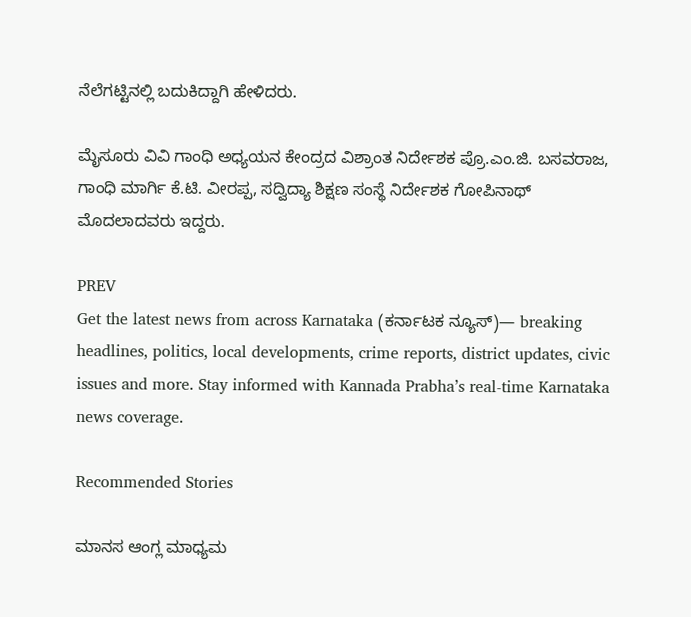ನೆಲೆಗಟ್ಟಿನಲ್ಲಿ ಬದುಕಿದ್ದಾಗಿ ಹೇಳಿದರು.

ಮೈಸೂರು ವಿವಿ ಗಾಂಧಿ ಅಧ್ಯಯನ ಕೇಂದ್ರದ ವಿಶ್ರಾಂತ ನಿರ್ದೇಶಕ ಪ್ರೊ.ಎಂ.ಜಿ. ಬಸವರಾಜ, ಗಾಂಧಿ ಮಾರ್ಗಿ ಕೆ.ಟಿ. ವೀರಪ್ಪ, ಸದ್ವಿದ್ಯಾ ಶಿಕ್ಷಣ ಸಂಸ್ಥೆ ನಿರ್ದೇಶಕ ಗೋಪಿನಾಥ್ ಮೊದಲಾದವರು ಇದ್ದರು.

PREV
Get the latest news from across Karnataka (ಕರ್ನಾಟಕ ನ್ಯೂಸ್)— breaking headlines, politics, local developments, crime reports, district updates, civic issues and more. Stay informed with Kannada Prabha’s real‑time Karnataka news coverage.

Recommended Stories

ಮಾನಸ ಆಂಗ್ಲ ಮಾಧ್ಯಮ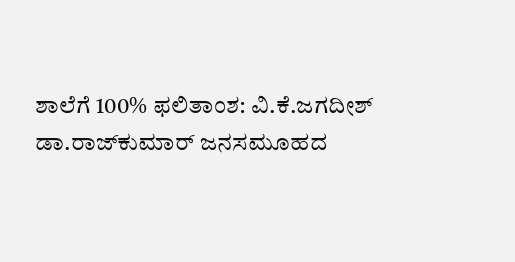ಶಾಲೆಗೆ 100% ಫಲಿತಾಂಶ: ವಿ.ಕೆ.ಜಗದೀಶ್
ಡಾ.ರಾಜ್‌ಕುಮಾರ್ ಜನಸಮೂಹದ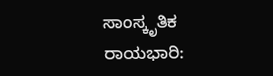ಸಾಂಸ್ಕೃತಿಕ ರಾಯಭಾರಿ: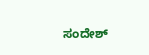ಸಂದೇಶ್‌